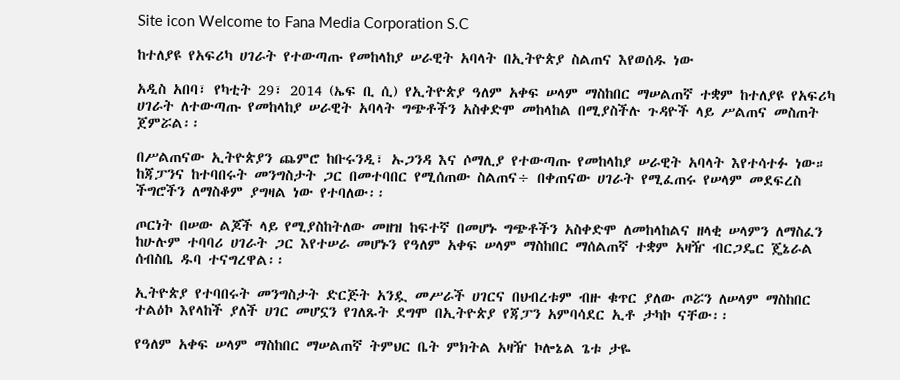Site icon Welcome to Fana Media Corporation S.C

ከተለያዩ የአፍሪካ ሀገራት የተውጣጡ የመከላከያ ሠራዊት አባላት በኢትዮጵያ ስልጠና እየወሰዱ ነው

አዲስ አበባ፣ የካቲት 29፣ 2014 (ኤፍ ቢ ሲ) የኢትዮጵያ ዓለም አቀፍ ሠላም ማስከበር ማሠልጠኛ ተቋም ከተለያዩ የአፍሪካ ሀገራት ለተውጣጡ የመከላከያ ሠራዊት አባላት ግጭቶችን አስቀድሞ መከላከል በሚያስችሉ ጉዳዮች ላይ ሥልጠና መስጠት ጀምሯል፡፡

በሥልጠናው ኢትዮጵያን ጨምሮ ከቡሩንዲ፣ ኡጋንዳ እና ሶማሊያ የተውጣጡ የመከላከያ ሠራዊት አባላት እየተሳተፉ ነው።
ከጃፓንና ከተባበሩት መንግስታት ጋር በመተባበር የሚሰጠው ስልጠና÷ በቀጠናው ሀገራት የሚፈጠሩ የሠላም መደፍረስ ችግሮችን ለማስቆም ያግዛል ነው የተባለው፡፡

ጦርነት በሠው ልጆች ላይ የሚያስከትለው መዘዝ ከፍተኛ በመሆኑ ግጭቶችን አስቀድሞ ለመከላከልና ዘላቂ ሠላምን ለማስፈን ከሁሉም ተባባሪ ሀገራት ጋር እየተሠራ መሆኑን የዓለም አቀፍ ሠላም ማስከበር ማሰልጠኛ ተቋም አዛዥ ብርጋዴር ጄኔራል ሰብስቤ ዱባ ተናግረዋል፡፡

ኢትዮጵያ የተባበሩት መንግስታት ድርጅት አንዷ መሥራች ሀገርና በህብረቱም ብዙ ቁጥር ያለው ጦሯን ለሠላም ማስከበር ተልዕኮ እየላከች ያለች ሀገር መሆኗን የገለጹት ደግሞ በኢትዮጵያ የጃፓን አምባሳደር ኢቶ ታካኮ ናቸው፡፡

የዓለም አቀፍ ሠላም ማስከበር ማሠልጠኛ ትምህር ቤት ምክትል አዛዥ ኮሎኔል ጌቱ ታዬ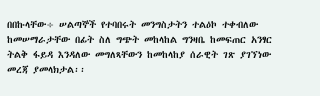በበኩላቸው÷ ሠልጣኞች የተባበሩት መንግስታትን ተልዕኮ ተቀብለው ከመሠማራታቸው በፊት ስለ ግጭት መከላከል ግንዛቤ ከመፍጠር አንፃር ትልቅ ፋይዳ እንዳለው መግለጻቸውን ከመከላከያ ሰራዊት ገጽ ያገኘነው መረጃ ያመላክታል፡፡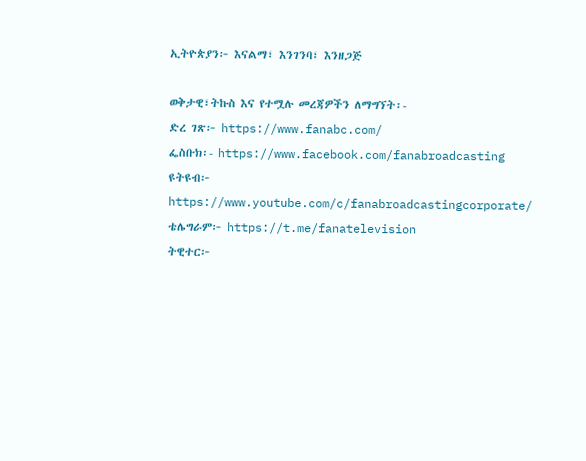ኢትዮጵያን፦ እናልማ፣ እንገንባ፣ እንዘጋጅ

ወቅታዊ፣ትኩስ እና የተሟሉ መረጃዎችን ለማግኘት፡-
ድረ ገጽ፦ https://www.fanabc.com/
ፌስቡክ፡- https://www.facebook.com/fanabroadcasting
ዩትዩብ፦ https://www.youtube.com/c/fanabroadcastingcorporate/
ቴሌግራም፦ https://t.me/fanatelevision
ትዊተር፦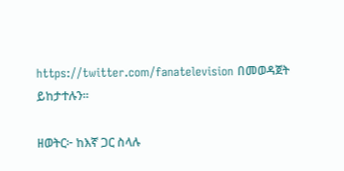https://twitter.com/fanatelevision በመወዳጀት ይከታተሉን፡፡

ዘወትር፦ ከእኛ ጋር ስላሉ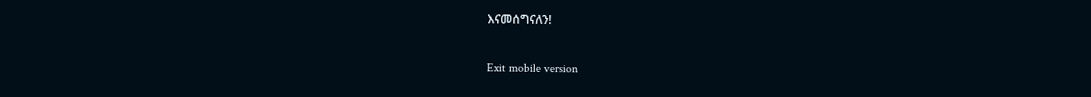እናመሰግናለን!

Exit mobile version